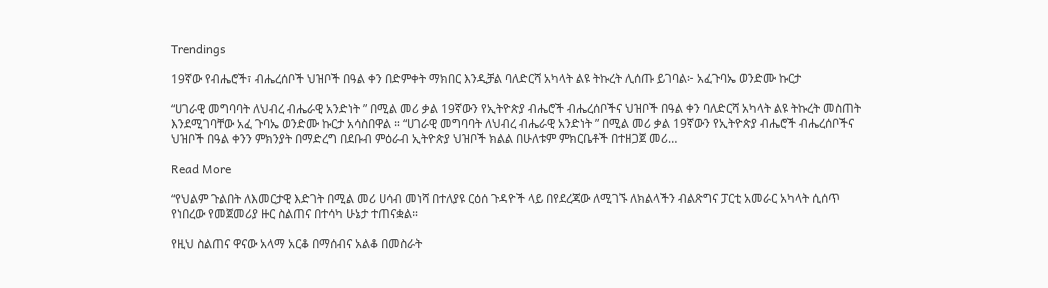Trendings

19ኛው የብሔሮች፣ ብሔረሰቦች ህዝቦች በዓል ቀን በድምቀት ማክበር እንዲቻል ባለድርሻ አካላት ልዩ ትኩረት ሊሰጡ ይገባል፦ አፈጉባኤ ወንድሙ ኩርታ

“ሀገራዊ መግባባት ለህብረ ብሔራዊ አንድነት ” በሚል መሪ ቃል 19ኛውን የኢትዮጵያ ብሔሮች ብሔረሰቦችና ህዝቦች በዓል ቀን ባለድርሻ አካላት ልዩ ትኩረት መስጠት እንደሚገባቸው አፈ ጉባኤ ወንድሙ ኩርታ አሳስበዋል ። “ሀገራዊ መግባባት ለህብረ ብሔራዊ አንድነት ” በሚል መሪ ቃል 19ኛውን የኢትዮጵያ ብሔሮች ብሔረሰቦችና ህዝቦች በዓል ቀንን ምክንያት በማድረግ በደቡብ ምዕራብ ኢትዮጵያ ህዝቦች ክልል በሁለቱም ምክርቤቶች በተዘጋጀ መሪ…

Read More

“የህልም ጉልበት ለእመርታዊ እድገት በሚል መሪ ሀሳብ መነሻ በተለያዩ ርዕሰ ጉዳዮች ላይ በየደረጃው ለሚገኙ ለክልላችን ብልጽግና ፓርቲ አመራር አካላት ሲሰጥ የነበረው የመጀመሪያ ዙር ስልጠና በተሳካ ሁኔታ ተጠናቋል።

የዚህ ስልጠና ዋናው አላማ አርቆ በማሰብና አልቆ በመስራት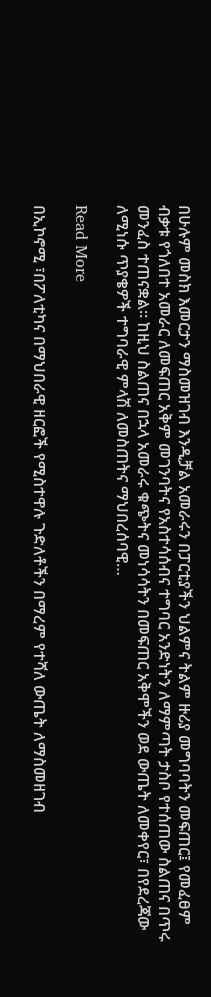በሁሉም መስክ እመርታን ማስመዝገብ እንዲቻል አመራሩን በፓርቲያችን ህልምና ትልም ዙሪያ መግባባትን መፍጠር፤ የመፈፀም ብቃቱ የጎለበተ አመራር ለመፍጠር አቅም መገንባትና የአስተሳሰብና ተግባር አንድነትን ለማምጣት ታስቦ የተሰጠው ስልጠና በጥሩ መንፈስ ተጠናቋል። ከዚህ ስልጠና በኋላ አመራሩ ቁጭትና መነሳሳትን በመፍጠር አቅሞችን ወደ ውጤት ለመቀየር፣ በየደረጃው ለሚነሱ ጥያቄዎች ተግባራዊ ምላሽ ለመስጠትና ማህበረሰባዊ…

Read More

በኢኮኖሚ ፣በፖለቲካና በማህበራዊ ዘርፎች የሚስተዋሉ ጉድለቶችን በማረም የተሻለ ውጤት ለማስመዘገብ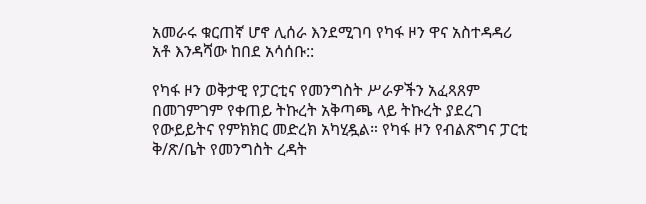አመራሩ ቁርጠኛ ሆኖ ሊሰራ እንደሚገባ የካፋ ዞን ዋና አስተዳዳሪ አቶ እንዳሻው ከበደ አሳሰቡ::

የካፋ ዞን ወቅታዊ የፓርቲና የመንግስት ሥራዎችን አፈጻጸም በመገምገም የቀጠይ ትኩረት አቅጣጫ ላይ ትኩረት ያደረገ የውይይትና የምክክር መድረክ አካሂዷል። የካፋ ዞን የብልጽግና ፓርቲ ቅ/ጽ/ቤት የመንግስት ረዳት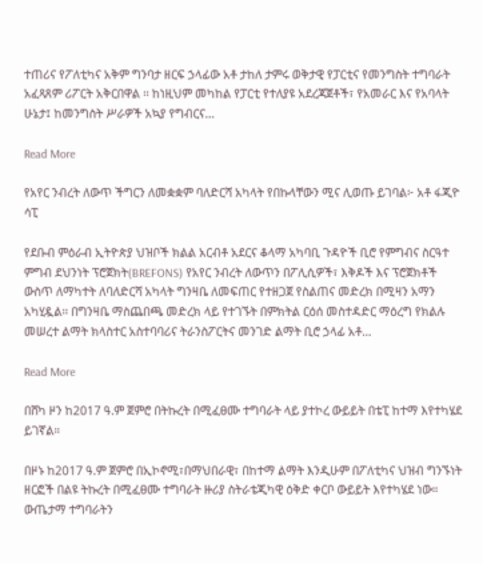ተጠሪና የፖለቲካና አቅም ግንባታ ዘርፍ ኃላፊው አቶ ታከለ ታምሩ ወቅታዊ የፓርቲና የመንግስት ተግባራት አፈጻጸም ሪፖርት አቅርበዋል ፡፡ ከነዚህም መካከል የፓርቲ የተለያዩ አደረጃጀቶች፣ የአመራር እና የአባላት ሁኔታ፤ ከመንግስት ሥራዎች አኳያ የግብርና…

Read More

የአየር ንብረት ለውጥ ችግርን ለመቋቋም ባለድርሻ አካላት የበኩላቸውን ሚና ሊወጡ ይገባል፦ አቶ ፋጂዮ ሳፒ

የደቡብ ምዕራብ ኢትዮጵያ ህዝቦች ክልል አርብቶ አደርና ቆላማ አካባቢ ጉዳዮች ቢሮ የምግብና ስርዓተ ምግብ ደህንነት ፕሮጀክት(BREFONS) የአየር ንብረት ለውጥን በፖሊሲዎች፣ እቅዶች እና ፕሮጀክቶች ውስጥ ለማካተት ለባለድርሻ አካላት ግንዛቤ ለመፍጠር የተዘጋጀ የስልጠና መድረክ በሚዛን አማን አካሂዷል፡፡ በግንዛቤ ማስጨበጫ መድረክ ላይ የተገኙት በምክትል ርዕሰ መስተዳድር ማዕረግ የክልሉ መሠረተ ልማት ክላስተር አስተባባሪና ትራንስፖርትና መንገድ ልማት ቢሮ ኃላፊ አቶ…

Read More

በሸካ ዞን ከ2017 ዓ.ም ጀምሮ በትኩረት በሚፈፀሙ ተግባራት ላይ ያተኮረ ውይይት በቴፒ ከተማ እየተካሄደ ይገኛል።

በዞኑ ከ2017 ዓ.ም ጀምሮ በኢኮኖሚ፣በማህበራዊ፣ በከተማ ልማት እንዲሁም በፖለቲካና ህዝብ ግንኙነት ዘርፎች በልዩ ትኩረት በሚፈፀሙ ተግባራት ዙሪያ ስትራቴጂካዊ ዕቅድ ቀርቦ ውይይት እየተካሄደ ነው። ውጤታማ ተግባራትን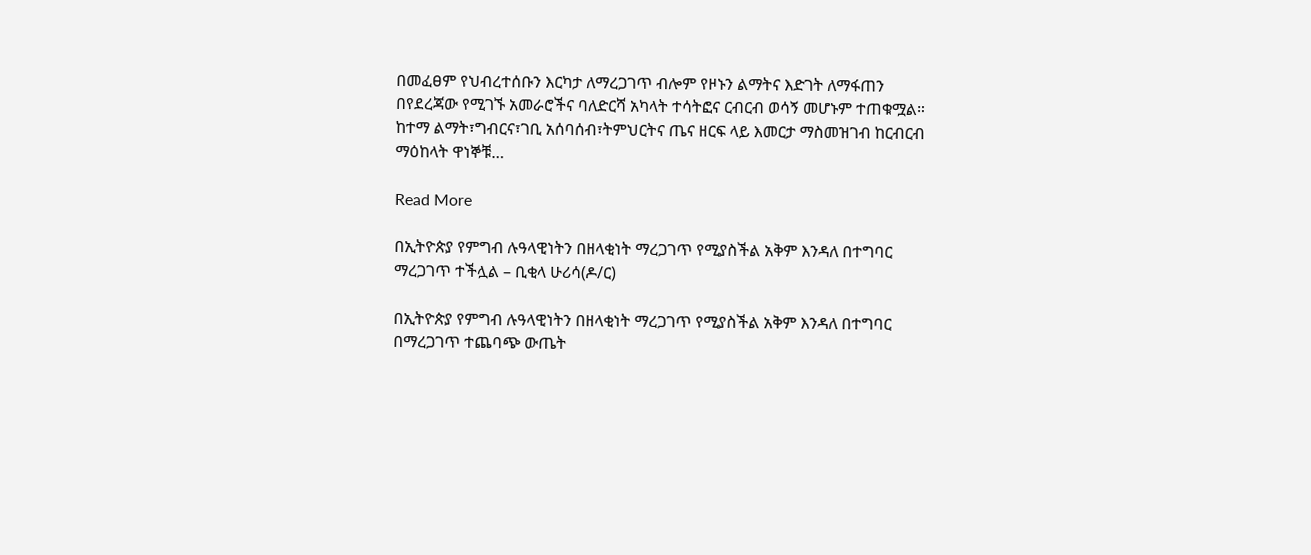በመፈፀም የህብረተሰቡን እርካታ ለማረጋገጥ ብሎም የዞኑን ልማትና እድገት ለማፋጠን በየደረጃው የሚገኙ አመራሮችና ባለድርሻ አካላት ተሳትፎና ርብርብ ወሳኝ መሆኑም ተጠቁሟል። ከተማ ልማት፣ግብርና፣ገቢ አሰባሰብ፣ትምህርትና ጤና ዘርፍ ላይ እመርታ ማስመዝገብ ከርብርብ ማዕከላት ዋነኞቹ…

Read More

በኢትዮጵያ የምግብ ሉዓላዊነትን በዘላቂነት ማረጋገጥ የሚያስችል አቅም እንዳለ በተግባር ማረጋገጥ ተችሏል – ቢቂላ ሁሪሳ(ዶ/ር)

በኢትዮጵያ የምግብ ሉዓላዊነትን በዘላቂነት ማረጋገጥ የሚያስችል አቅም እንዳለ በተግባር በማረጋገጥ ተጨባጭ ውጤት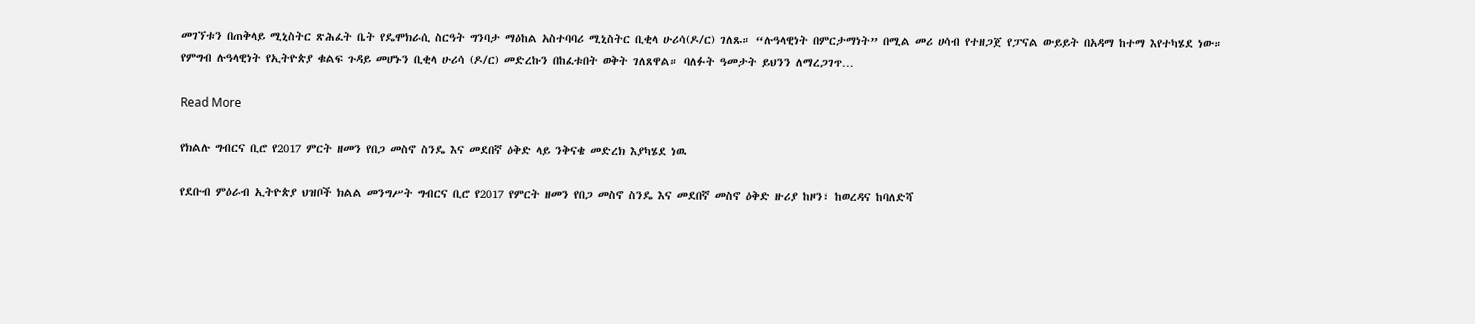መገኘቱን በጠቅላይ ሚኒስትር ጽሕፈት ቤት የዴሞክራሲ ስርዓት ግንባታ ማዕከል አስተባባሪ ሚኒስትር ቢቂላ ሁሪሳ(ዶ/ር) ገለጹ። “ሉዓላዊነት በምርታማነት” በሚል መሪ ሀሳብ የተዘጋጀ የፓናል ውይይት በአዳማ ከተማ እየተካሄደ ነው። የምግብ ሉዓላዊነት የኢትዮጵያ ቁልፍ ጉዳይ መሆኑን ቢቂላ ሁሪሳ (ዶ/ር) መድረኩን በከፈቱበት ወቅት ገለጸዋል። ባለፉት ዓመታት ይህንን ለማረጋገጥ…

Read More

የክልሉ ግብርና ቢሮ የ2017 ምርት ዘመን የበጋ መስኖ ስንዴ እና መደበኛ ዕቅድ ላይ ንቅናቄ መድረክ እያካሄደ ነዉ

የደቡብ ምዕራብ ኢትዮጵያ ህዝቦች ክልል መንግሥት ግብርና ቢሮ የ2017 የምርት ዘመን የበጋ መስኖ ስንዴ እና መደበኛ መስኖ ዕቅድ ዙሪያ ከዞን፣ ከወረዳና ከባለድሻ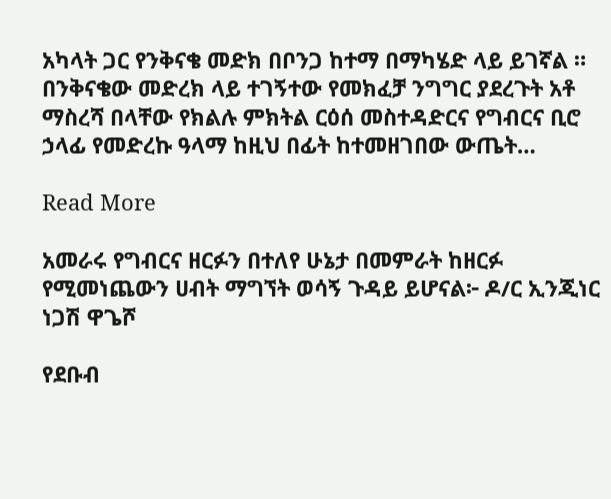አካላት ጋር የንቅናቄ መድክ በቦንጋ ከተማ በማካሄድ ላይ ይገኛል ። በንቅናቄው መድረክ ላይ ተገኝተው የመክፈቻ ንግግር ያደረጉት አቶ ማስረሻ በላቸው የክልሉ ምክትል ርዕሰ መስተዳድርና የግብርና ቢሮ ኃላፊ የመድረኩ ዓላማ ከዚህ በፊት ከተመዘገበው ውጤት…

Read More

አመራሩ የግብርና ዘርፉን በተለየ ሁኔታ በመምራት ከዘርፉ የሚመነጨውን ሀብት ማግኘት ወሳኝ ጉዳይ ይሆናል፦ ዶ/ር ኢንጂነር ነጋሽ ዋጌሾ

የደቡብ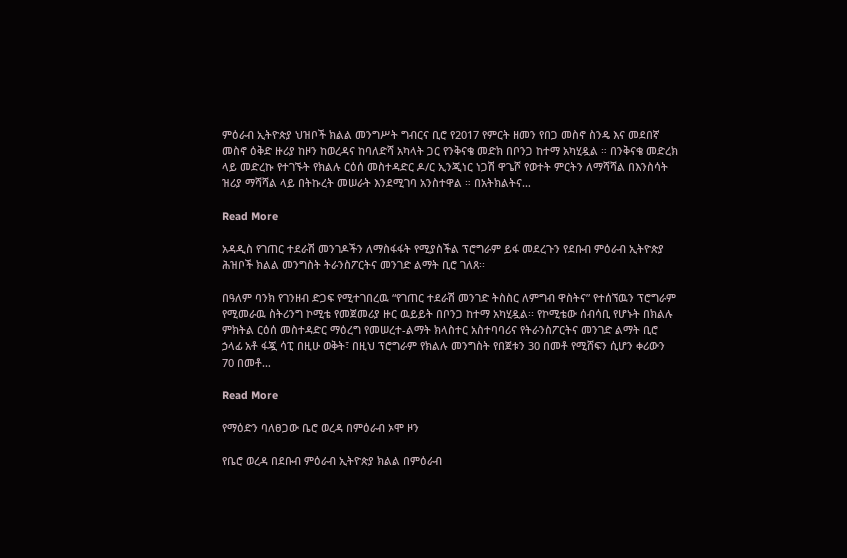ምዕራብ ኢትዮጵያ ህዝቦች ክልል መንግሥት ግብርና ቢሮ የ2017 የምርት ዘመን የበጋ መስኖ ስንዴ እና መደበኛ መስኖ ዕቅድ ዙሪያ ከዞን ከወረዳና ከባለድሻ አካላት ጋር የንቅናቄ መድክ በቦንጋ ከተማ አካሂዷል ። በንቅናቄ መድረክ ላይ መድረኩ የተገኙት የክልሉ ርዕሰ መስተዳድር ዶ/ር ኢንጂነር ነጋሽ ዋጌሾ የወተት ምርትን ለማሻሻል በእንስሳት ዝሪያ ማሻሻል ላይ በትኩረት መሠራት እንደሚገባ አንስተዋል ። በአትክልትና…

Read More

አዳዲስ የገጠር ተደራሽ መንገዶችን ለማስፋፋት የሚያስችል ፕሮግራም ይፋ መደረጉን የደቡብ ምዕራብ ኢትዮጵያ ሕዝቦች ክልል መንግስት ትራንስፖርትና መንገድ ልማት ቢሮ ገለጸ፡፡

በዓለም ባንክ የገንዘብ ድጋፍ የሚተገበረዉ “የገጠር ተደራሽ መንገድ ትስስር ለምግብ ዋስትና” የተሰኘዉን ፕሮግራም የሚመራዉ ስትሪንግ ኮሚቴ የመጀመሪያ ዙር ዉይይት በቦንጋ ከተማ አካሂዷል፡፡ የኮሚቴው ሰብሳቢ የሆኑት በክልሉ ምክትል ርዕሰ መስተዳድር ማዕረግ የመሠረተ-ልማት ክላስተር አስተባባሪና የትራንስፖርትና መንገድ ልማት ቢሮ ኃላፊ አቶ ፋጇ ሳፒ በዚሁ ወቅት፣ በዚህ ፕሮግራም የክልሉ መንግስት የበጀቱን 30 በመቶ የሚሸፍን ሲሆን ቀሪውን 70 በመቶ…

Read More

የማዕድን ባለፀጋው ቤሮ ወረዳ በምዕራብ ኦሞ ዞን

የቤሮ ወረዳ በደቡብ ምዕራብ ኢትዮጵያ ክልል በምዕራብ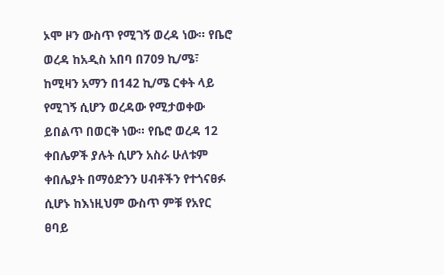ኦሞ ዞን ውስጥ የሚገኝ ወረዳ ነው። የቤሮ ወረዳ ከአዲስ አበባ በ709 ኪ/ሜ፣ ከሚዛን አማን በ142 ኪ/ሜ ርቀት ላይ የሚገኝ ሲሆን ወረዳው የሚታወቀው ይበልጥ በወርቅ ነው። የቤሮ ወረዳ 12 ቀበሌዎች ያሉት ሲሆን አስራ ሁለቱም ቀበሌያት በማዕድንን ሀብቶችን የተጎናፀፉ ሲሆኑ ከእነዚህም ውስጥ ምቹ የአየር ፀባይ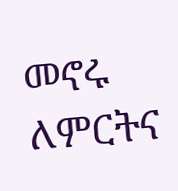መኖሩ ለምርትና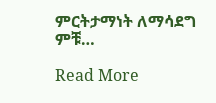ምርትታማነት ለማሳደግ ምቹ…

Read More